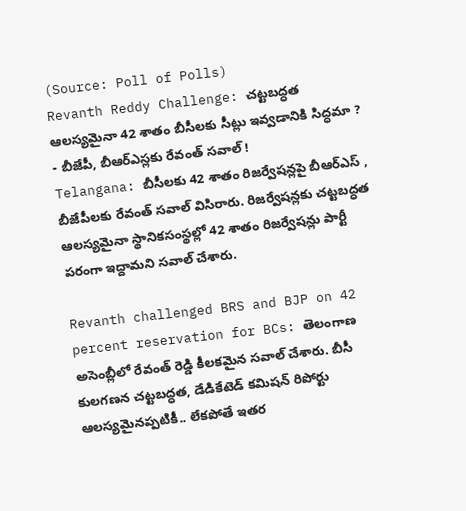(Source: Poll of Polls)
Revanth Reddy Challenge: చట్టబద్ధత ఆలస్యమైనా 42 శాతం బీసీలకు సీట్లు ఇవ్వడానికి సిద్ధమా ? - బీజేపీ, బీఆర్ఎస్లకు రేవంత్ సవాల్ !
Telangana: బీసీలకు 42 శాతం రిజర్వేషన్లపై బీఆర్ఎస్ , బీజేపీలకు రేవంత్ సవాల్ విసిరారు. రిజర్వేషన్లకు చట్టబద్ధత ఆలస్యమైనా స్థానికసంస్థల్లో 42 శాతం రిజర్వేషన్లు పార్టీ పరంగా ఇద్దామని సవాల్ చేశారు.

Revanth challenged BRS and BJP on 42 percent reservation for BCs: తెలంగాణ అసెంబ్లీలో రేవంత్ రెడ్డి కీలకమైన సవాల్ చేశారు. బీసీ కులగణన చట్టబద్ధత, డేడికేటెడ్ కమిషన్ రిపోర్టు ఆలస్యమైనప్పటికీ.. లేకపోతే ఇతర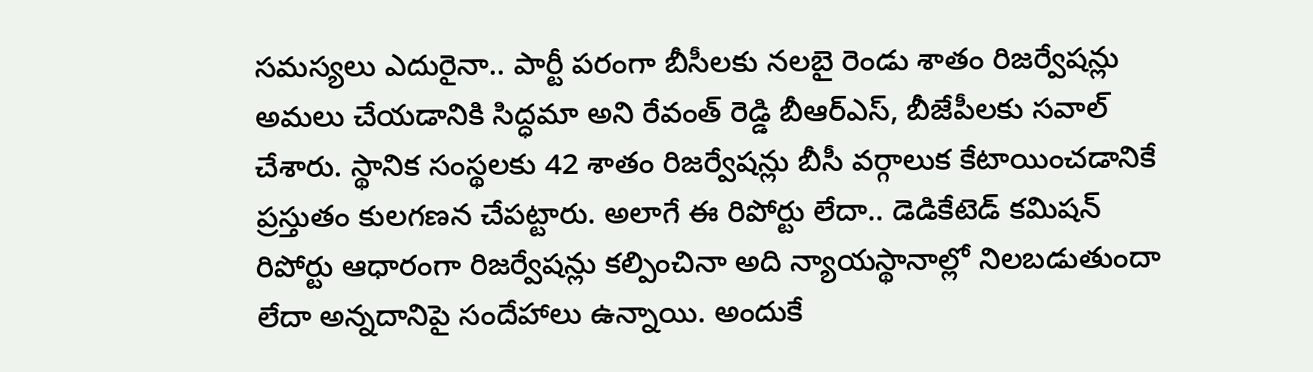సమస్యలు ఎదురైనా.. పార్టీ పరంగా బీసీలకు నలబై రెండు శాతం రిజర్వేషన్లు అమలు చేయడానికి సిద్ధమా అని రేవంత్ రెడ్డి బీఆర్ఎస్, బీజేపీలకు సవాల్ చేశారు. స్థానిక సంస్థలకు 42 శాతం రిజర్వేషన్లు బీసీ వర్గాలుక కేటాయించడానికే ప్రస్తుతం కులగణన చేపట్టారు. అలాగే ఈ రిపోర్టు లేదా.. డెడికేటెడ్ కమిషన్ రిపోర్టు ఆధారంగా రిజర్వేషన్లు కల్పించినా అది న్యాయస్థానాల్లో నిలబడుతుందా లేదా అన్నదానిపై సందేహాలు ఉన్నాయి. అందుకే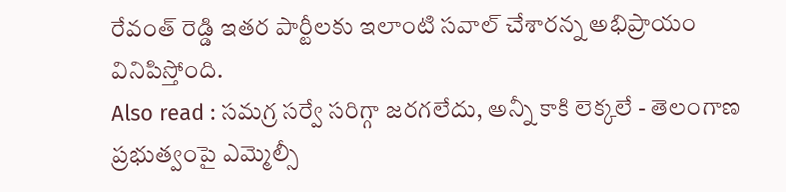రేవంత్ రెడ్డి ఇతర పార్టీలకు ఇలాంటి సవాల్ చేశారన్న అభిప్రాయం వినిపిస్తోంది.
Also read : సమగ్ర సర్వే సరిగ్గా జరగలేదు, అన్నీ కాకి లెక్కలే - తెలంగాణ ప్రభుత్వంపై ఎమ్మెల్సీ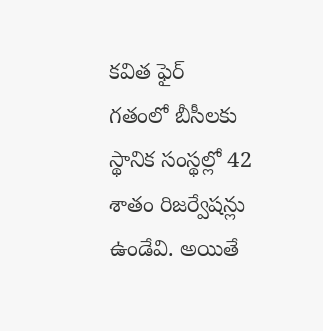కవిత ఫైర్
గతంలో బీసీలకు స్థానిక సంస్థల్లో 42 శాతం రిజర్వేషన్లు ఉండేవి. అయితే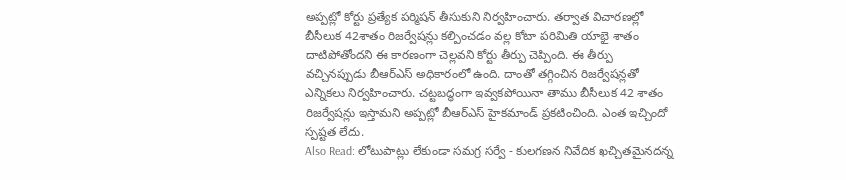అప్పట్లో కోర్టు ప్రత్యేక పర్మిషన్ తీసుకుని నిర్వహించారు. తర్వాత విచారణల్లో బీసీలుక 42శాతం రిజర్వేషన్లు కల్పించడం వల్ల కోటా పరిమితి యాభై శాతం దాటిపోతోందని ఈ కారణంగా చెల్లవని కోర్టు తీర్పు చెప్పింది. ఈ తీర్పు వచ్చినప్పుడు బీఆర్ఎస్ అధికారంలో ఉంది. దాంతో తగ్గించిన రిజర్వేషన్లతో ఎన్నికలు నిర్వహించారు. చట్టబద్ధంగా ఇవ్వకపోయినా తాము బీసీలుక 42 శాతం రిజర్వేషన్లు ఇస్తామని అప్పట్లో బీఆర్ఎస్ హైకమాండ్ ప్రకటించింది. ఎంత ఇచ్చిందో స్పష్టత లేదు.
Also Read: లోటుపాట్లు లేకుండా సమగ్ర సర్వే - కులగణన నివేదిక ఖచ్చితమైనదన్న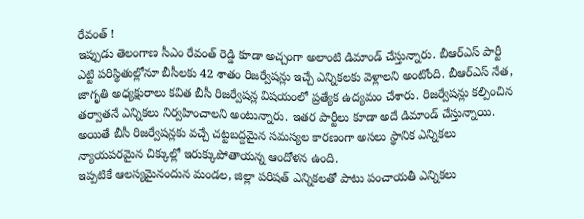రేవంత్ !
ఇప్పుడు తెలంగాణ సీఎం రేవంత్ రెడ్డి కూడా అచ్చంగా అలాంటి డిమాండ్ చేస్తున్నారు. బీఆర్ఎస్ పార్టీ ఎట్టి పరిస్థితుల్లోనూ బీసీలకు 42 శాతం రిజర్వేషన్లు ఇచ్చే ఎన్నికలకు వెళ్లాలని అంటోంది. బీఆర్ఎస్ నేత, జాగృతి అధ్యక్షురాలు కవిత బీసీ రిజర్వేషన్ల విషయంలో ప్రత్యేక ఉద్యమం చేశారు. రిజర్వేషన్లు కల్పించిన తర్వాతనే ఎన్నికలు నిర్వహించాలని అంటున్నారు. ఇతర పార్టీలు కూడా అదే డిమాండ్ చేస్తున్నాయి. అయితే బీసీ రిజర్వేషన్లకు వచ్చే చట్టబద్దమైన సమస్యల కారణంగా అసలు స్థానిక ఎన్నికలు న్యాయపరమైన చిక్కుల్లో ఇరుక్కుపోతాయన్న ఆందోళన ఉంది.
ఇప్పటికే ఆలస్యమైనందున మండల, జిల్లా పరిషత్ ఎన్నికలతో పాటు పంచాయతీ ఎన్నికలు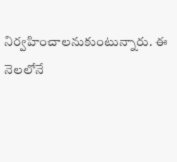నిర్వహించాలనుకుంటున్నారు. ఈ నెలలోనే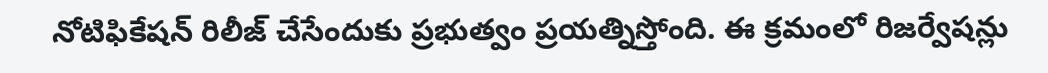నోటిఫికేషన్ రిలీజ్ చేసేందుకు ప్రభుత్వం ప్రయత్నిస్తోంది. ఈ క్రమంలో రిజర్వేషన్లు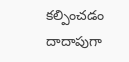కల్పించడం దాదాపుగా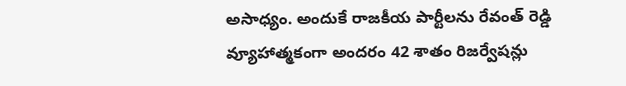అసాధ్యం. అందుకే రాజకీయ పార్టీలను రేవంత్ రెడ్డి వ్యూహాత్మకంగా అందరం 42 శాతం రిజర్వేషన్లు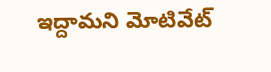ఇద్దామని మోటివేట్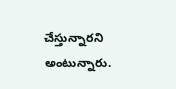చేస్తున్నారని అంటున్నారు.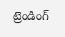ట్రెండింగ్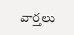వార్తలు